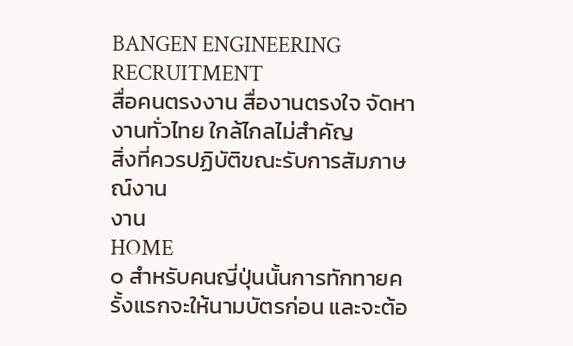BANGEN ENGINEERING RECRUITMENT
สื่อคนตรงงาน สื่องานตรงใจ จัดหางานทั่วไทย ใกล้ไกลไม่สำคัญ
สิ่งที่ควรปฏิบัติขณะรับการสัมภาษณ์งาน
งาน
HOME
๐ สำหรับคนญี่ปุ่นนั้นการทักทายครั้งแรกจะให้นามบัตรก่อน และจะต้อ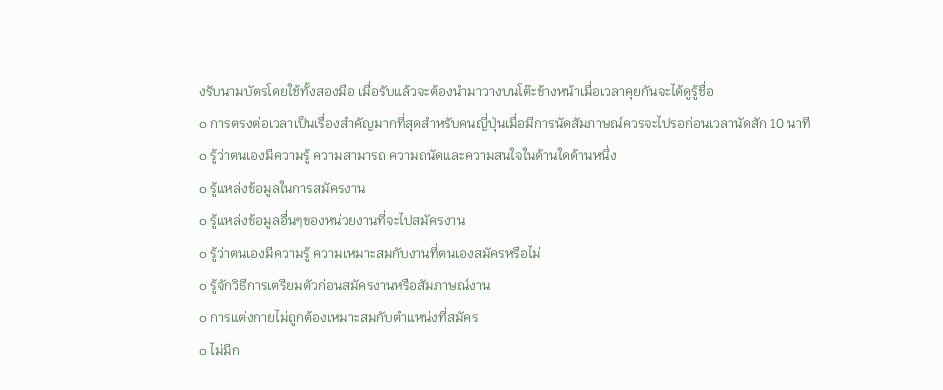งรับนามบัตรโดยใช้ทั้งสองมือ เมื่อรับแล้วจะต้องนำมาวางบนโต๊ะข้างหน้าเมื่อเวลาคุยกันจะได้ดูรู้ชื่อ
๐ การตรงต่อเวลาเป็นเรื่องสำคัญมากที่สุดสำหรับคนญี่ปุ่นเมื่อมีการนัดสัมภาษณ์ควรจะไปรอก่อนเวลานัดสัก 10 นาที
๐ รู้ว่าตนเองมีความรู้ ความสามารถ ความถนัดและความสนใจในด้านใดด้านหนึ่ง
๐ รู้แหล่งข้อมูลในการสมัครงาน
๐ รู้แหล่งข้อมูลอื่นๆของหน่วยงานที่จะไปสมัครงาน
๐ รู้ว่าตนเองมีความรู้ ความเหมาะสมกับงานที่ตนเองสมัครหรือไม่
๐ รู้จักวิธีการเตรียมตัวก่อนสมัครงานหรือสัมภาษณ์งาน
๐ การแต่งกายไม่ถูกต้องเหมาะสมกับตำแหน่งที่สมัคร
๐ ไม่มีก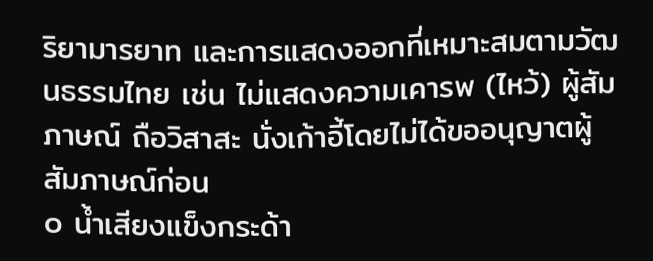ริยามารยาท และการแสดงออกที่เหมาะสมตามวัฒนธรรมไทย เช่น ไม่แสดงความเคารพ (ไหว้) ผู้สัมภาษณ์ ถือวิสาสะ นั่งเก้าอี้โดยไม่ได้ขออนุญาตผู้สัมภาษณ์ก่อน
๐ น้ำเสียงแข็งกระด้า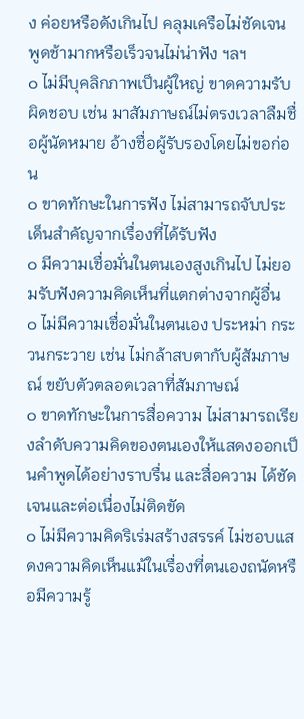ง ค่อยหรือดังเกินไป คลุมเครือไม่ชัดเจน พูดช้ามากหรือเร็วจนไม่น่าฟัง ฯลฯ
๐ ไม่มีบุคลิกภาพเป็นผู้ใหญ่ ขาดความรับผิดชอบ เช่น มาสัมภาษณ์ไม่ตรงเวลาลืมชื่อผู้นัดหมาย อ้างชื่อผู้รับรองโดยไม่ขอก่อน
๐ ขาดทักษะในการฟัง ไม่สามารถจับประเด็นสำคัญจากเรื่องที่ได้รับฟัง
๐ มีความเชื่อมั่นในตนเองสูงเกินไป ไม่ยอมรับฟังความคิดเห็นที่แตกต่างจากผู้อื่น
๐ ไม่มีความเชื่อมั่นในตนเอง ประหม่า กระวนกระวาย เช่น ไม่กล้าสบตากับผู้สัมภาษณ์ ขยับตัวตลอดเวลาที่สัมภาษณ์
๐ ขาดทักษะในการสื่อความ ไม่สามารถเรียงลำดับความคิดของตนเองให้แสดงออกเป็นคำพูดได้อย่างราบรื่น และสื่อความ ได้ชัดเจนและต่อเนื่องไม่ติดขัด
๐ ไม่มีความคิดริเร่มสร้างสรรค์ ไม่ชอบแสดงความคิดเห็นแม้ในเรื่องที่ตนเองถนัดหรือมีความรู้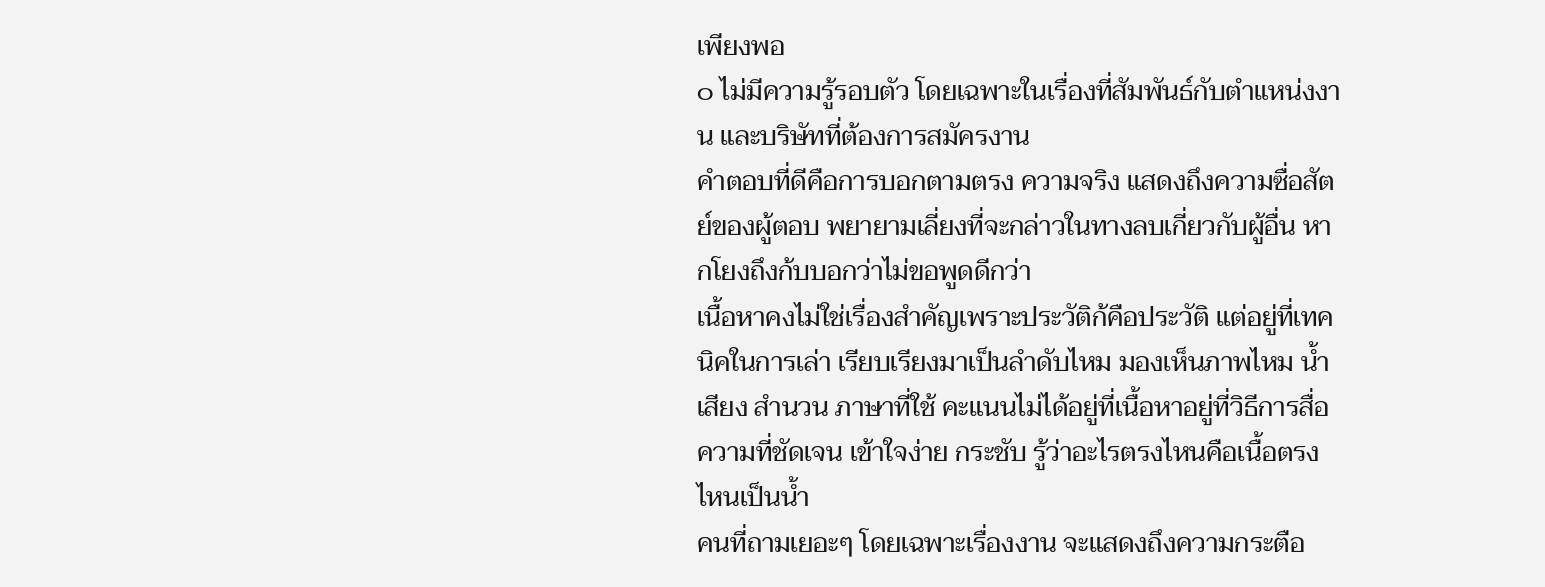เพียงพอ
๐ ไม่มีความรู้รอบตัว โดยเฉพาะในเรื่องที่สัมพันธ์กับตำแหน่งงาน และบริษัทที่ต้องการสมัครงาน
คำตอบที่ดีคือการบอกตามตรง ความจริง แสดงถึงความซื่อสัตย์ของผู้ตอบ พยายามเลี่ยงที่จะกล่าวในทางลบเกี่ยวกับผู้อื่น หากโยงถึงก้บบอกว่าไม่ขอพูดดีกว่า
เนื้อหาคงไม่ใช่เรื่องสำคัญเพราะประวัติก้คือประวัติ แต่อยู่ที่เทคนิคในการเล่า เรียบเรียงมาเป็นลำดับไหม มองเห็นภาพไหม น้ำเสียง สำนวน ภาษาที่ใช้ คะแนนไม่ได้อยู่ที่เนื้อหาอยู่ที่วิธีการสื่อความที่ชัดเจน เข้าใจง่าย กระชับ รู้ว่าอะไรตรงไหนคือเนื้อตรงไหนเป็นน้ำ
คนที่ถามเยอะๆ โดยเฉพาะเรื่องงาน จะแสดงถึงความกระตือ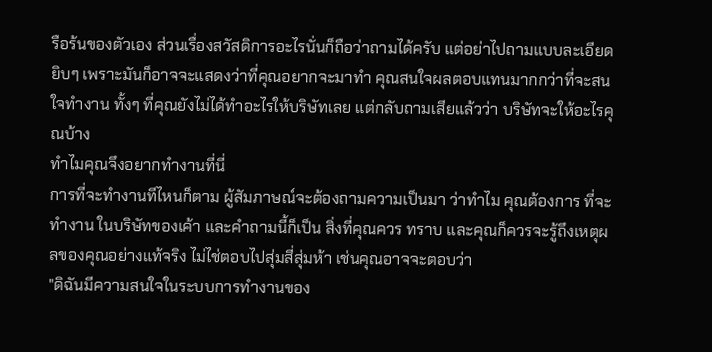รือร้นของตัวเอง ส่วนเรื่องสวัสดิการอะไรนั่นก็ถือว่าถามได้ครับ แต่อย่าไปถามแบบละเอียดยิบๆ เพราะมันก็อาจจะแสดงว่าที่คุณอยากจะมาทำ คุณสนใจผลตอบแทนมากกว่าที่จะสนใจทำงาน ทั้งๆ ที่คุณยังไม่ได้ทำอะไรให้บริษัทเลย แต่กลับถามเสียแล้วว่า บริษัทจะให้อะไรคุณบ้าง
ทำไมคุณจึงอยากทำงานที่นี่
การที่จะทำงานทีไหนก็ตาม ผู้สัมภาษณ์จะต้องถามความเป็นมา ว่าทำไม คุณต้องการ ที่จะทำงาน ในบริษัทของเค้า และคำถามนี้ก็เป็น สิ่งที่คุณควร ทราบ และคุณก็ควรจะรู้ถึงเหตุผลของคุณอย่างแท้จริง ไม่ไช่ตอบไปสุ่มสี่สุ่มห้า เช่นคุณอาจจะตอบว่า
"ดิฉันมีความสนใจในระบบการทำงานของ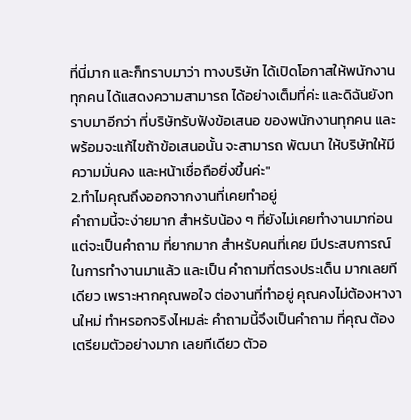ที่นี่มาก และก็ทราบมาว่า ทางบริษัท ได้เปิดโอกาสให้พนักงานทุกคน ได้แสดงความสามารถ ได้อย่างเต็มที่ค่ะ และดิฉันยังทราบมาอีกว่า ที่บริษัทรับฟังข้อเสนอ ของพนักงานทุกคน และ พร้อมจะแก้ไขถ้าข้อเสนอนั้น จะสามารถ พัฒนา ให้บริษัทให้มีความมั่นคง และหน้าเชื่อถือยิ่งขึ้นค่ะ"
2.ทำไมคุณถึงออกจากงานที่เคยทำอยู่
คำถามนี้จะง่ายมาก สำหรับน้อง ๆ ที่ยังไม่เคยทำงานมาก่อน แต่จะเป็นคำถาม ที่ยากมาก สำหรับคนที่เคย มีประสบการณ์ ในการทำงานมาแล้ว และเป็น คำถามที่ตรงประเด็น มากเลยทีเดียว เพราะหากคุณพอใจ ต่องานที่ทำอยู่ คุณคงไม่ต้องหางานใหม่ ทำหรอกจริงไหมล่ะ คำถามนี้จึงเป็นคำถาม ที่คุณ ต้องเตรียมตัวอย่างมาก เลยทีเดียว ตัวอ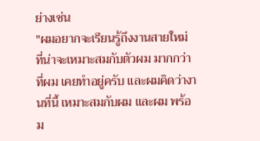ย่างเช่น
"ผมอยากจะเรียนรู้ถึงงานสายใหม่ ที่น่าจะเหมาะสมกับตัวผม มากกว่า ที่ผม เคยทำอยู่ครับ และผมคิดว่างานที่นี้ เหมาะสมกับผม และผม พร้อม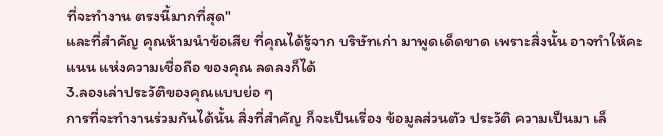ที่จะทำงาน ตรงนี้มากที่สุด"
และที่สำคัญ คุณห้ามนำข้อเสีย ที่คุณได้รู้จาก บริษัทเก่า มาพูดเด็ดขาด เพราะสิ่งนั้น อาจทำให้คะแนน แห่งความเชื่อถือ ของคุณ ลดลงก็ได้
3.ลองเล่าประวัติของคุณแบบย่อ ๆ
การที่จะทำงานร่วมกันได้นั้น สิ่งที่สำคัญ ก็จะเป็นเรี่อง ข้อมูลส่วนตัว ประวัติ ความเป็นมา เล็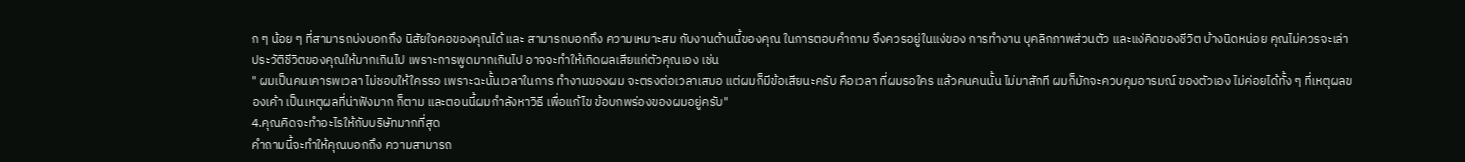ก ๆ น้อย ๆ ที่สามารถบ่งบอกถึง นิสัยใจคอของคุณได้ และ สามารถบอกถึง ความเหมาะสม กับงานด้านนี้ของคุณ ในการตอบคำถาม จึงควรอยู่ในแง่ของ การทำงาน บุคลิกภาพส่วนตัว และแง่คิดของชีวิต บ้างนิดหน่อย คุณไม่ควรจะเล่าประวัติชีวิตของคุณให้มากเกินไป เพราะการพูดมากเกินไป อาจจะทำให้เกิดผลเสียแก่ตัวคุณเอง เช่น
" ผมเป็นคนเคารพเวลา ไม่ชอบให้ใครรอ เพราะฉะนั้นเวลาในการ ทำงานของผม จะตรงต่อเวลาเสมอ แต่ผมก็มีข้อเสียนะครับ คือเวลา ที่ผมรอใคร แล้วคนคนนั้น ไม่มาสักที ผมก็มักจะควบคุมอารมณ์ ของตัวเอง ไม่ค่อยได้ทั้ง ๆ ที่เหตุผลของเค้า เป็นเหตุผลที่น่าฟังมาก ก็ตาม และตอนนี้ผมกำลังหาวิธี เพื่อแก้ไข ข้อบกพร่องของผมอยู่ครับ"
4.คุณคิดจะทำอะไรให้กับบริษัทมากที่สุด
คำถามนี้จะทำให้คุณบอกถึง ความสามารถ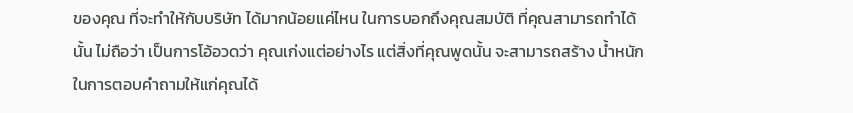ของคุณ ที่จะทำให้กับบริษัท ได้มากน้อยแค่ไหน ในการบอกถึงคุณสมบัติ ที่คุณสามารถทำได้นั้น ไม่ถือว่า เป็นการโอ้อวดว่า คุณเก่งแต่อย่างไร แต่สิ่งที่คุณพูดนั้น จะสามารถสร้าง น้ำหนัก ในการตอบคำถามให้แก่คุณได้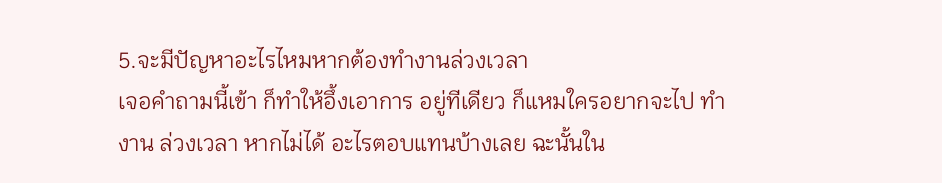5.จะมีปัญหาอะไรไหมหากต้องทำงานล่วงเวลา
เจอคำถามนี้เข้า ก็ทำให้อึ้งเอาการ อยู่ทีเดียว ก็แหมใครอยากจะไป ทำงาน ล่วงเวลา หากไม่ได้ อะไรตอบแทนบ้างเลย ฉะนั้นใน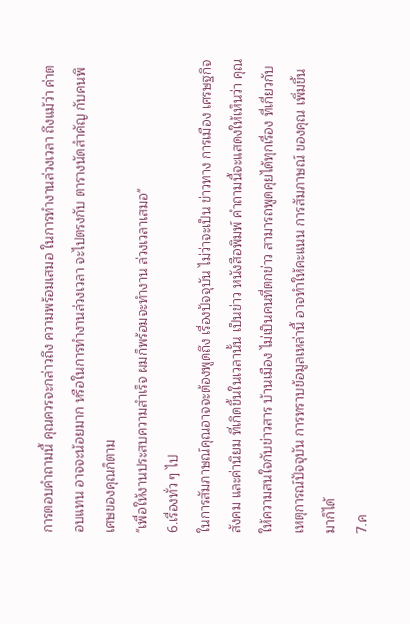การตอบคำถามนี้ คุณควรจะกล่าวถึง ความพร้อมเสมอ ในการทำงานล่วงเวลา ถึงแม้ว่า ค่าตอบแทน อาจจะน้อยมาก หรือในการทำงานล่วงเวลา จะไปตรงกับ ตารางนัดสำคัญ กับคนพิเศษของคุณก็ตาม
"เพื่อให้งานประสบความสำเร็จ ผมก็พร้อมจะทำงาน ล่วงเวลาเสมอ"
6.เรื่องทั่ว ๆ ไป
ในการสัมภาษณ์คุณอาจจะต้องพูดถึง เรื่องปัจจุบัน ไม่ว่าจะเป็น ข่าวทาง การเมือง เศรษฐกิจ สังคม และค่านิยม ที่เกิดขึ้นในเวลานั้น เป็นข่าว หนังสือพิมพ์ คำถามนี้จะแสดงให้เห็นว่า คุณให้ความสนใจกับข่าวสาร บ้านเมือง ไม่เป็นคนที่ตกข่าว สามารถพูดคุยได้ทุกเรื่อง ที่เกี่ยวกับ เหตุการณ์ปัจจุบัน การทราบข้อมูลเหล่านี้ อาจทำให้คะแนน การสัมภาษณ์ ของคุณ เพิ่มขึ้นมาก็ได้
7.ค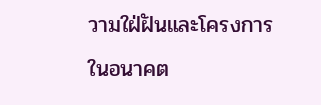วามใฝ่ฝันและโครงการในอนาคต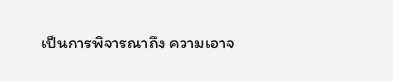เป็นการพิจารณาถึง ความเอาจ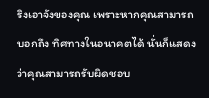ริงเอาจังของคุณ เพราะหากคุณสามารถบอกถึง ทิศทางในอนาคตได้ นั่นก็แสดงว่าคุณสามารถรับผิดชอบ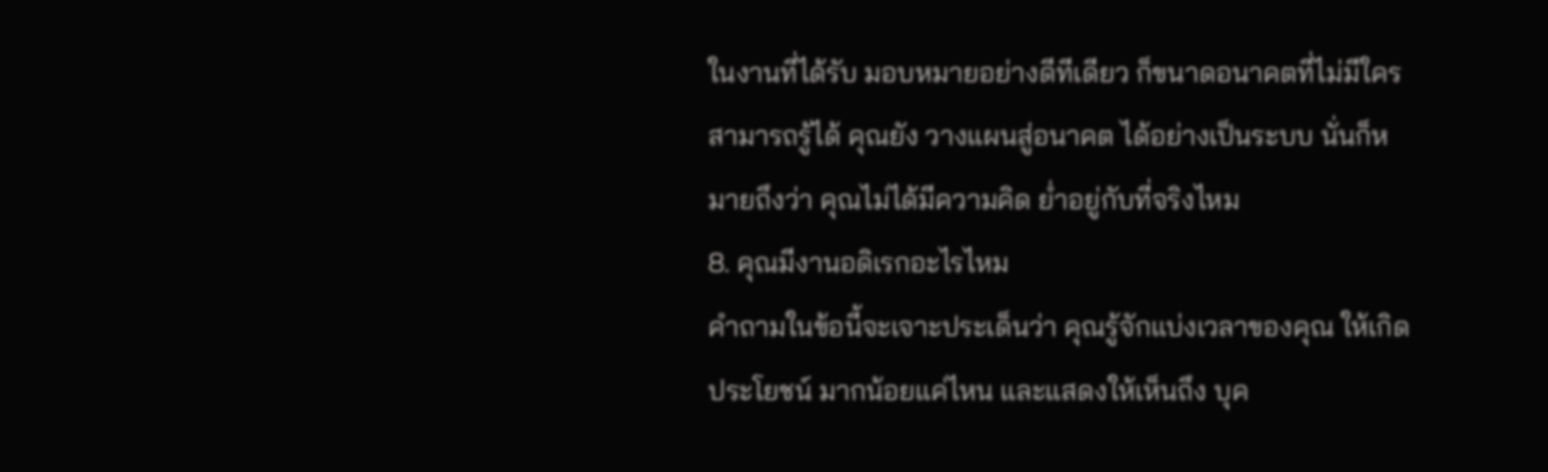ในงานที่ได้รับ มอบหมายอย่างดีทีเดียว ก็ขนาดอนาคตที่ไม่มีใคร สามารถรู้ได้ คุณยัง วางแผนสู่อนาคต ได้อย่างเป็นระบบ นั่นก็หมายถึงว่า คุณไม่ได้มีความคิด ย่ำอยู่กับที่จริงไหม
8. คุณมีงานอดิเรกอะไรไหม
คำถามในข้อนี้จะเจาะประเด็นว่า คุณรู้จักแบ่งเวลาของคุณ ให้เกิดประโยชน์ มากน้อยแค่ไหน และแสดงให้เห็นถึง บุค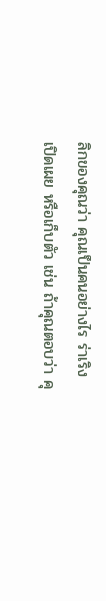ลิกของคุณว่า คุณเป็นคนอย่างไร ร่าเริง เปิดเผย หรือเก็บตัว เช่น ถ้าคุณตอบว่า คุ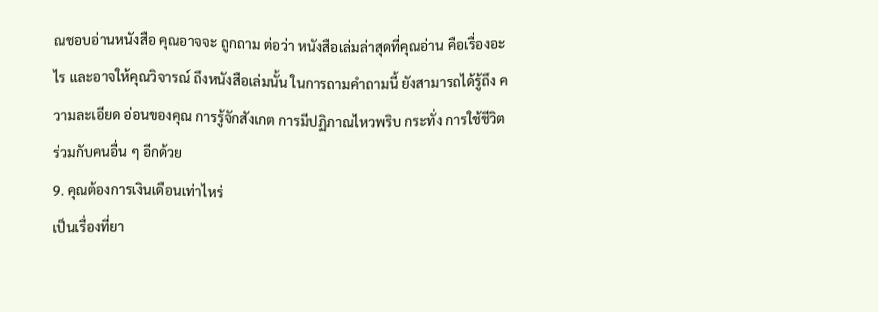ณชอบอ่านหนังสือ คุณอาจจะ ถูกถาม ต่อว่า หนังสือเล่มล่าสุดที่คุณอ่าน คือเรื่องอะไร และอาจให้คุณวิจารณ์ ถึงหนังสือเล่มนั้น ในการถามคำถามนี้ ยังสามารถได้รู้ถึง ความละเอียด อ่อนของคุณ การรู้จักสังเกต การมีปฏิภาณไหวพริบ กระทั่ง การใช้ชีวิต ร่วมกับคนอื่น ๆ อีกด้วย
9. คุณต้องการเงินเดือนเท่าไหร่
เป็นเรื่องที่ยา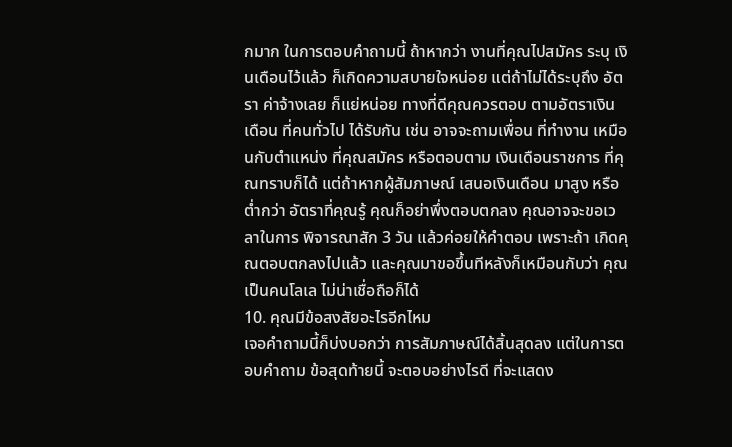กมาก ในการตอบคำถามนี้ ถ้าหากว่า งานที่คุณไปสมัคร ระบุ เงินเดือนไว้แล้ว ก็เกิดความสบายใจหน่อย แต่ถ้าไม่ได้ระบุถึง อัตรา ค่าจ้างเลย ก็แย่หน่อย ทางที่ดีคุณควรตอบ ตามอัตราเงินเดือน ที่คนทั่วไป ได้รับกัน เช่น อาจจะถามเพื่อน ที่ทำงาน เหมือนกับตำแหน่ง ที่คุณสมัคร หรือตอบตาม เงินเดือนราชการ ที่คุณทราบก็ได้ แต่ถ้าหากผู้สัมภาษณ์ เสนอเงินเดือน มาสูง หรือต่ำกว่า อัตราที่คุณรู้ คุณก็อย่าพึ่งตอบตกลง คุณอาจจะขอเวลาในการ พิจารณาสัก 3 วัน แล้วค่อยให้คำตอบ เพราะถ้า เกิดคุณตอบตกลงไปแล้ว และคุณมาขอขึ้นทีหลังก็เหมือนกับว่า คุณเป็นคนโลเล ไม่น่าเชื่อถือก็ได้
10. คุณมีข้อสงสัยอะไรอีกไหม
เจอคำถามนี้ก็บ่งบอกว่า การสัมภาษณ์ได้สิ้นสุดลง แต่ในการตอบคำถาม ข้อสุดท้ายนี้ จะตอบอย่างไรดี ที่จะแสดง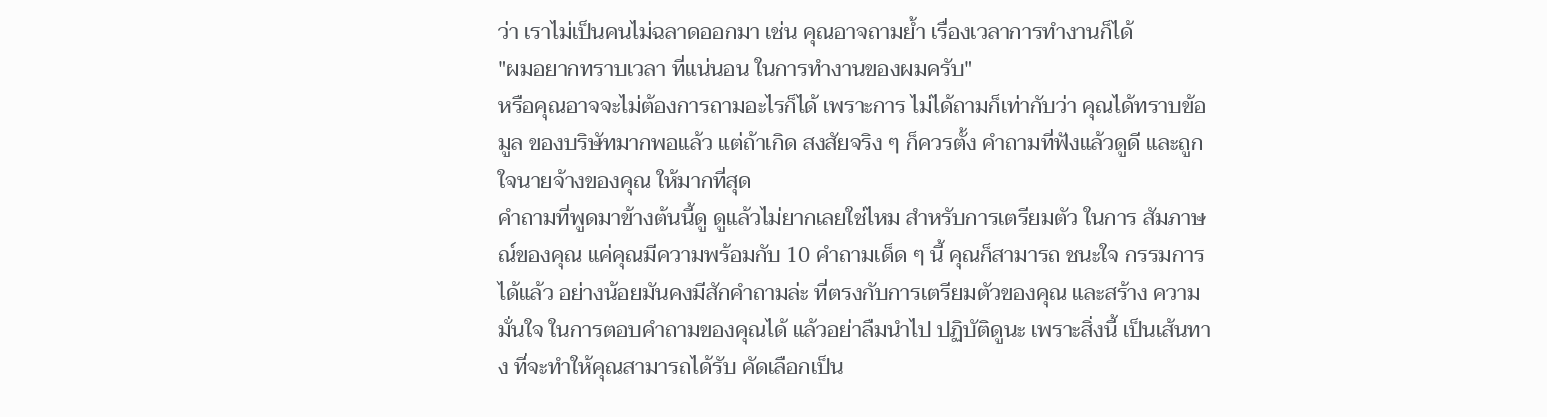ว่า เราไม่เป็นคนไม่ฉลาดออกมา เช่น คุณอาจถามย้ำ เรื่องเวลาการทำงานก็ได้
"ผมอยากทราบเวลา ที่แน่นอน ในการทำงานของผมครับ"
หรือคุณอาจจะไม่ต้องการถามอะไรก็ได้ เพราะการ ไม่ได้ถามก็เท่ากับว่า คุณได้ทราบข้อมูล ของบริษัทมากพอแล้ว แต่ถ้าเกิด สงสัยจริง ๆ ก็ควรตั้ง คำถามที่ฟังแล้วดูดี และถูกใจนายจ้างของคุณ ให้มากที่สุด
คำถามที่พูดมาข้างต้นนี้ดู ดูแล้วไม่ยากเลยใช่ไหม สำหรับการเตรียมตัว ในการ สัมภาษณ์ของคุณ แค่คุณมีความพร้อมกับ 10 คำถามเด็ด ๆ นี้ คุณก็สามารถ ชนะใจ กรรมการ ได้แล้ว อย่างน้อยมันคงมีสักคำถามล่ะ ที่ตรงกับการเตรียมตัวของคุณ และสร้าง ความมั่นใจ ในการตอบคำถามของคุณได้ แล้วอย่าลืมนำไป ปฏิบัติดูนะ เพราะสิ่งนี้ เป็นเส้นทาง ที่จะทำให้คุณสามารถได้รับ คัดเลือกเป็น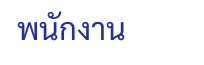พนักงาน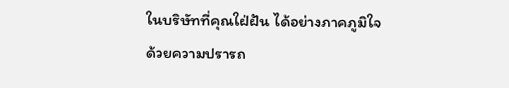ในบริษัทที่คุณใฝ่ฝัน ได้อย่างภาคภูมิใจ
ด้วยความปรารถ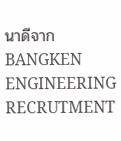นาดีจาก
BANGKEN ENGINEERING RECRUTMENT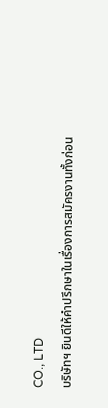CO., LTD
บริษัทฯ ยินดีให้คำปรึกษาในเรื่องการสมัครงานทั้งก่อน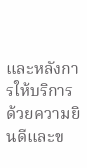และหลังการให้บริการ ด้วยความยินดีและข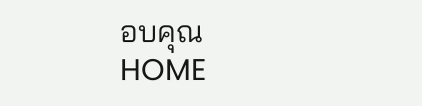อบคุณ
HOME